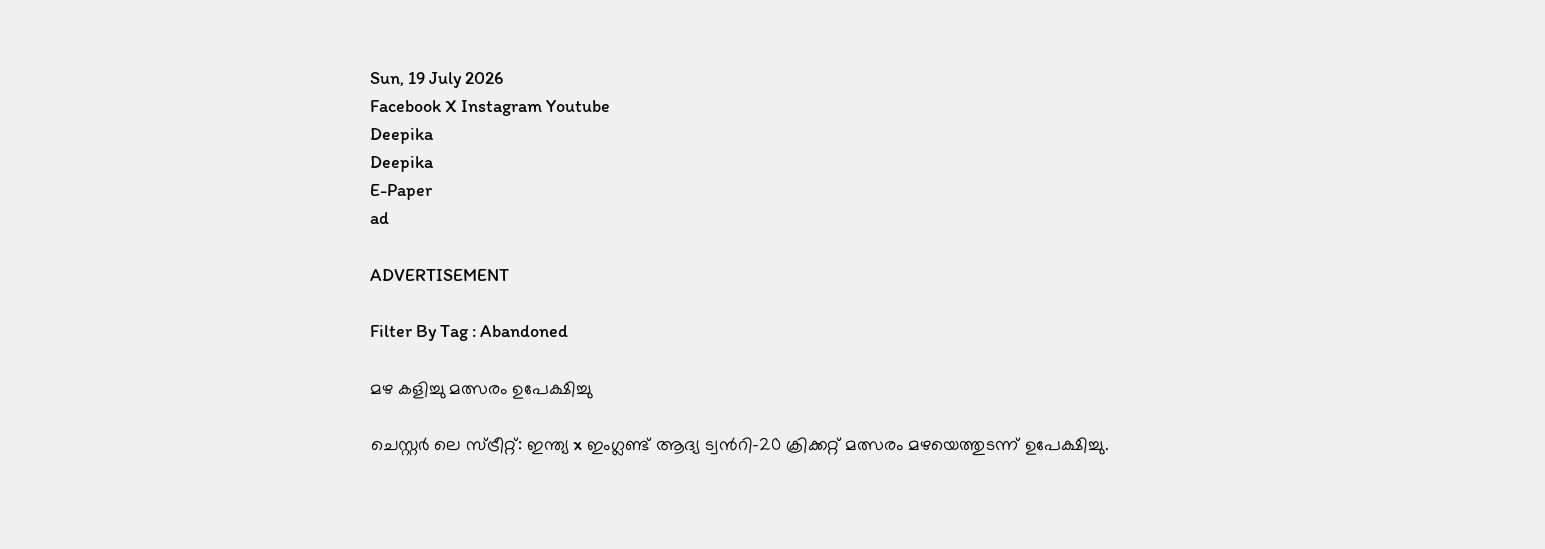Sun, 19 July 2026
Facebook X Instagram Youtube
Deepika
Deepika
E-Paper
ad

ADVERTISEMENT

Filter By Tag : Abandoned

മഴ കളിച്ചു മത്സരം ഉപേക്ഷിച്ചു

ചെസ്റ്റര്‍ ലെ സ്ട്രീറ്റ്: ഇന്ത്യ x ഇംഗ്ലണ്ട് ആദ്യ ട്വന്‍റി-20 ക്രിക്കറ്റ് മത്സരം മഴയെത്തുടന്ന് ഉപേക്ഷിച്ചു.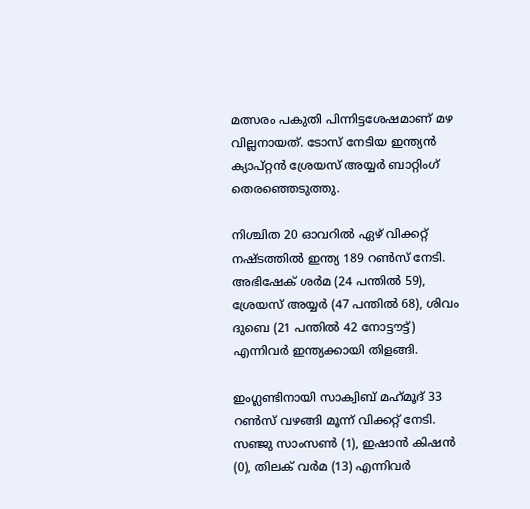മത്സരം പകുതി പിന്നിട്ടശേഷമാണ് മഴ വില്ലനായത്. ടോസ് നേടിയ ഇന്ത്യന്‍ ക്യാപ്റ്റന്‍ ശ്രേയസ് അയ്യര്‍ ബാറ്റിംഗ് തെരഞ്ഞെടുത്തു.

നിശ്ചിത 20 ഓവറില്‍ ഏഴ് വിക്കറ്റ് നഷ്ടത്തില്‍ ഇന്ത്യ 189 റണ്‍സ് നേടി. അഭിഷേക് ശര്‍മ (24 പന്തില്‍ 59), ശ്രേയസ് അയ്യര്‍ (47 പന്തില്‍ 68), ശിവം ദുബെ (21 പന്തില്‍ 42 നോട്ടൗട്ട്) എന്നിവര്‍ ഇന്ത്യക്കായി തിളങ്ങി.

ഇംഗ്ലണ്ടിനായി സാക്വിബ് മഹ്‌മൂദ് 33 റണ്‍സ് വഴങ്ങി മൂന്ന് വിക്കറ്റ് നേടി. സഞ്ജു സാംസണ്‍ (1), ഇഷാന്‍ കിഷന്‍ (0), തിലക് വര്‍മ (13) എന്നിവര്‍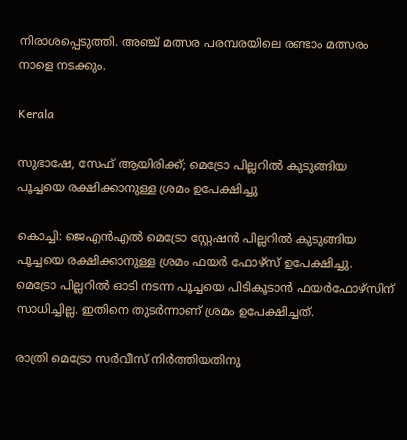നിരാശപ്പെടുത്തി. അഞ്ച് മത്സര പരമ്പരയിലെ രണ്ടാം മത്സരം നാളെ നടക്കും.

Kerala

സുഭാഷേ, സേഫ് ആയിരിക്ക്; മെട്രോ പില്ലറിൽ കുടുങ്ങിയ പൂച്ചയെ രക്ഷിക്കാനുള്ള ശ്രമം ഉപേക്ഷിച്ചു

കൊച്ചി: ജെഎൻഎൽ മെട്രോ സ്റ്റേഷൻ പില്ലറിൽ കുടുങ്ങിയ പൂച്ചയെ രക്ഷിക്കാനുള്ള ശ്രമം ഫയർ ഫോഴ്സ് ഉപേക്ഷിച്ചു. മെട്രോ പില്ലറിൽ ഓടി നടന്ന പൂച്ചയെ പിടികൂടാൻ ഫയർഫോഴ്സിന് സാധിച്ചില്ല. ഇതിനെ തുടർന്നാണ് ശ്രമം ഉപേക്ഷിച്ചത്.

രാത്രി മെട്രോ സർവീസ് നിർത്തിയതിനു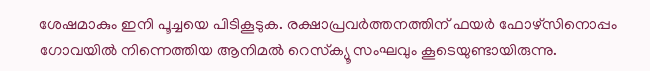ശേഷമാകും ഇനി പൂച്ചയെ പിടികൂടുക. രക്ഷാപ്രവർത്തനത്തിന് ഫയർ ഫോഴ്സിനൊപ്പം ഗോവയിൽ നിന്നെത്തിയ ആനിമൽ റെസ്‌ക്യൂ സംഘവും കൂടെയുണ്ടായിരുന്നു.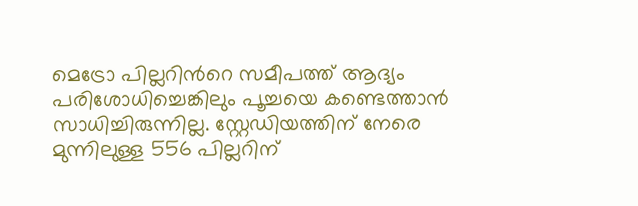മെട്രോ പില്ലറിന്‍റെ സമീപത്ത് ആദ്യം പരിശോധിച്ചെങ്കിലും പൂച്ചയെ കണ്ടെത്താൻ സാധിച്ചിരുന്നില്ല. സ്റ്റേഡിയത്തിന് നേരെ മുന്നിലുള്ള 556 പില്ലറിന്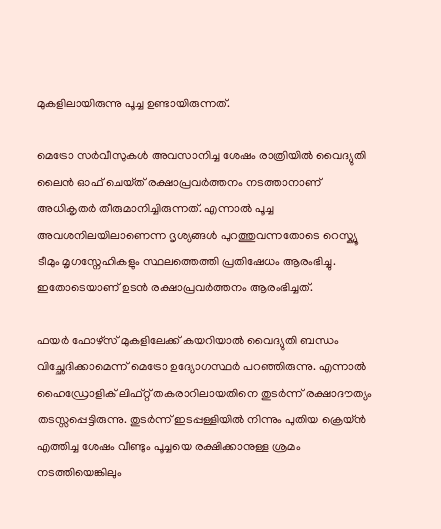മുകളിലായിരുന്നു പൂച്ച ഉണ്ടായിരുന്നത്.

മെട്രോ സർവീസുകൾ അവസാനിച്ച ശേഷം രാത്രിയിൽ വൈദ്യുതി ലൈൻ ഓഫ് ചെയ്‌ത്‌ രക്ഷാപ്രവർത്തനം നടത്താനാണ് അധികൃതർ തീരുമാനിച്ചിരുന്നത്. എന്നാൽ പൂച്ച അവശനിലയിലാണെന്ന ദൃശ്യങ്ങൾ പുറത്തുവന്നതോടെ റെസ്ക്യൂ ടീമും മൃഗസ്നേഹികളും സ്ഥലത്തെത്തി പ്രതിഷേധം ആരംഭിച്ചു. ഇതോടെയാണ് ഉടൻ രക്ഷാപ്രവർത്തനം ആരംഭിച്ചത്.

ഫയർ ഫോഴ്‌സ് മുകളിലേക്ക് കയറിയാൽ വൈദ്യുതി ബന്ധം വിച്ഛേദിക്കാമെന്ന് മെട്രോ ഉദ്യോഗസ്ഥർ പറഞ്ഞിരുന്നു. എന്നാൽ ഹൈഡ്രോളിക് ലിഫ്റ്റ് തകരാറിലായതിനെ തുടർന്ന് രക്ഷാദൗത്യം തടസ്സപ്പെട്ടിരുന്നു. തുടർന്ന് ഇടപ്പള്ളിയിൽ നിന്നും പുതിയ ക്രെയ്ൻ എത്തിച്ച ശേഷം വീണ്ടും പൂച്ചയെ രക്ഷിക്കാനുള്ള ശ്രമം നടത്തിയെങ്കിലും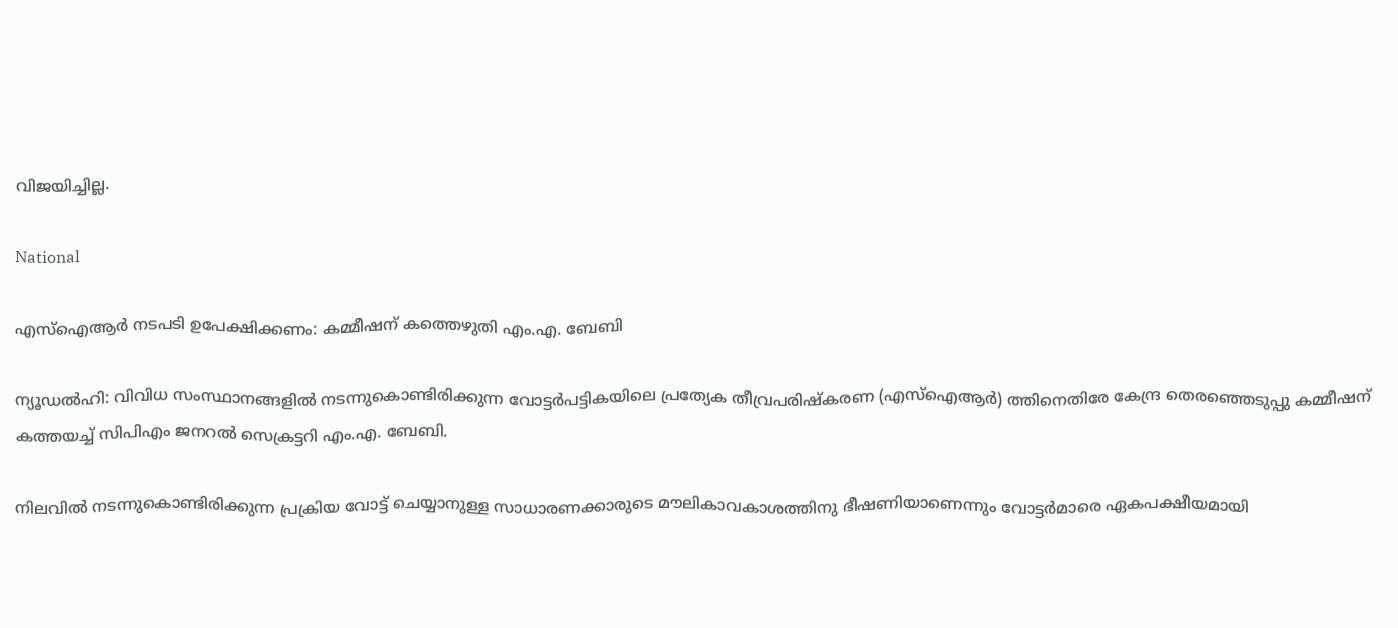വിജയിച്ചില്ല.

National

എസ്ഐആർ നടപടി ഉപേക്ഷിക്കണം: കമ്മീഷന് കത്തെഴുതി എം.എ. ബേബി

ന്യൂഡൽഹി: വിവിധ സംസ്ഥാനങ്ങളിൽ നടന്നുകൊണ്ടിരിക്കുന്ന വോട്ടർപട്ടികയിലെ പ്രത്യേക തീവ്രപരിഷ്കരണ (എസ്ഐആർ) ത്തിനെതിരേ കേന്ദ്ര തെരഞ്ഞെടുപ്പു കമ്മീഷന് കത്തയച്ച് സിപിഎം ജനറൽ സെക്രട്ടറി എം.എ. ബേബി.

നിലവിൽ നടന്നുകൊണ്ടിരിക്കുന്ന പ്രക്രിയ വോട്ട് ചെയ്യാനുള്ള സാധാരണക്കാരുടെ മൗലികാവകാശത്തിനു ഭീഷണിയാണെന്നും വോട്ടർമാരെ ഏകപക്ഷീയമായി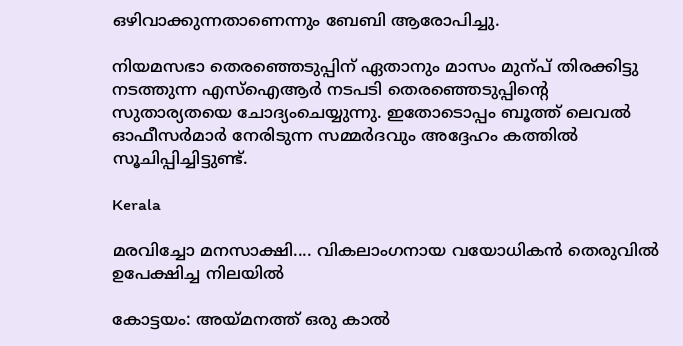ഒഴിവാക്കുന്നതാണെന്നും ബേബി ആരോപിച്ചു.

നിയമസഭാ തെരഞ്ഞെടുപ്പിന് ഏതാനും മാസം മുന്പ് തിരക്കിട്ടു നടത്തുന്ന എസ്ഐആർ നടപടി തെരഞ്ഞെടുപ്പിന്‍റെ സുതാര്യതയെ ചോദ്യംചെയ്യുന്നു. ഇതോടൊപ്പം ബൂത്ത് ലെവൽ ഓഫീസർമാർ നേരിടുന്ന സമ്മർദവും അദ്ദേഹം കത്തിൽ സൂചിപ്പിച്ചിട്ടുണ്ട്.

Kerala

മരവിച്ചോ മനസാക്ഷി.... വികലാംഗനായ വയോധികൻ തെരുവിൽ ഉപേക്ഷിച്ച നിലയിൽ

കോട്ട‍യം: അയ്മനത്ത് ഒരു കാൽ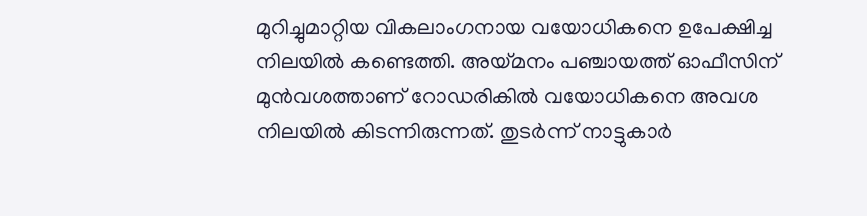മുറിച്ചുമാറ്റിയ വികലാംഗനായ വയോധികനെ ഉപേക്ഷിച്ച നിലയിൽ കണ്ടെത്തി. അയ്മനം പഞ്ചായത്ത് ഓഫീസിന് മുൻവശത്താണ് റോഡരികിൽ വയോധികനെ അവശ നിലയിൽ കിടന്നിരുന്നത്. തുടർന്ന് നാട്ടുകാർ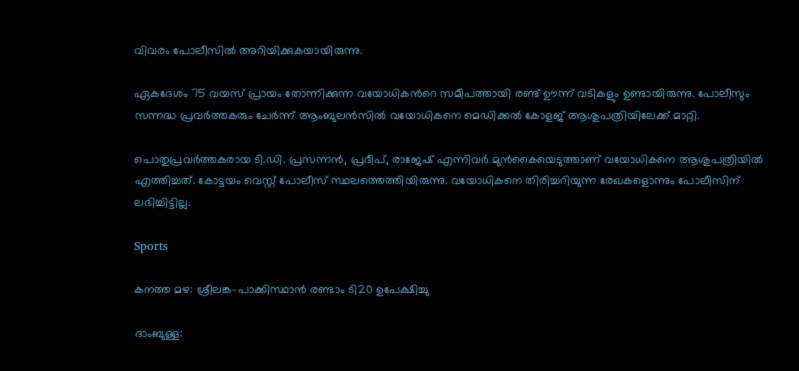വിവരം പോലീസിൽ അറിയിക്കുകയായിരുന്നു.

ഏകദേശം 75 വയസ് പ്രായം തോന്നിക്കുന്ന വയോധികന്‍റെ സമീപത്തായി രണ്ട് ഊന്ന് വടികളും ഉണ്ടായിരുന്നു. പോലീസും സന്നദ്ധ പ്രവർത്തകരും ചേർന്ന് ആംബുലൻസിൽ വയോധികനെ മെഡിക്കൽ കോളജ് ആശുപത്രിയിലേക്ക് മാറ്റി.

പൊതുപ്രവർത്തകരായ ടി.ഡി. പ്രസന്നൻ, പ്രദീപ്, രാജേഷ് എന്നിവർ മുൻകൈയെടുത്താണ് വയോധികനെ ആശുപത്രിയിൽ എത്തിച്ചത്. കോട്ടയം വെസ്റ്റ് പോലീസ് സ്ഥലത്തെത്തിയിരുന്നു. വയോധികനെ തിരിച്ചറിയുന്ന രേഖകളൊന്നും പോലീസിന് ലഭിച്ചിട്ടില്ല.

Sports

കനത്ത മഴ: ശ്രീലങ്ക-പാക്കിസ്ഥാൻ രണ്ടാം ടി20 ഉപേക്ഷിച്ചു

ദാംബുള്ള: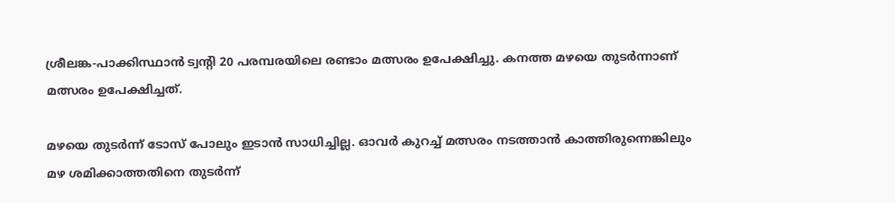ശ്രീലങ്ക-പാക്കിസ്ഥാൻ ട്വന്‍റി 20 പരമ്പരയിലെ രണ്ടാം മത്സരം ഉപേക്ഷിച്ചു. കനത്ത മഴയെ തുടർന്നാണ് മത്സരം ഉപേക്ഷിച്ചത്.

മഴയെ തുടർന്ന് ടോസ് പോലും ഇടാൻ സാധിച്ചില്ല. ഓവർ കുറച്ച് മത്സരം നടത്താൻ കാത്തിരുന്നെങ്കിലും മഴ ശമിക്കാത്തതിനെ തുടർന്ന്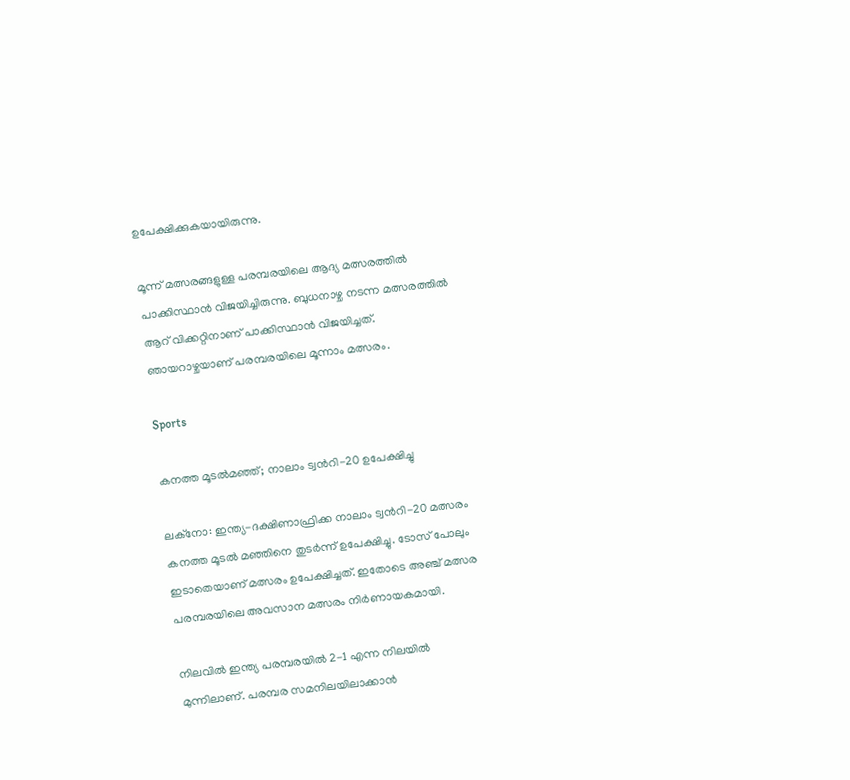ഉപേക്ഷിക്കുകയായിരുന്നു.

മൂന്ന് മത്സരങ്ങളുള്ള പരമ്പരയിലെ ആദ്യ മത്സരത്തിൽ പാക്കിസ്ഥാൻ വിജയിച്ചിരുന്നു. ബുധനാഴ്ച നടന്ന മത്സരത്തിൽ‌ ആറ് വിക്കറ്റിനാണ് പാക്കിസ്ഥാൻ വിജയിച്ചത്. ഞായറാഴ്ചയാണ് പരമ്പരയിലെ മൂന്നാം മത്സരം.

Sports

കനത്ത മൂടൽമഞ്ഞ്; നാലാം ട്വന്‍റി-20 ഉപേക്ഷിച്ചു

ലക്നോ: ഇന്ത്യ-ദക്ഷിണാഫ്രിക്ക നാലാം ട്വന്‍റി-20 മത്സരം കനത്ത മൂടൽ മഞ്ഞിനെ തുടർന്ന് ഉപേക്ഷിച്ചു. ടോസ് പോലും ഇടാതെയാണ് മത്സരം ഉപേക്ഷിച്ചത്. ഇതോടെ അഞ്ച് മത്സര പരമ്പരയിലെ അവസാന മത്സരം നിർണായകമായി.

നിലവിൽ ഇന്ത്യ പരമ്പരയിൽ 2-1 എന്ന നിലയിൽ മുന്നിലാണ്. പരമ്പര സമനിലയിലാക്കാൻ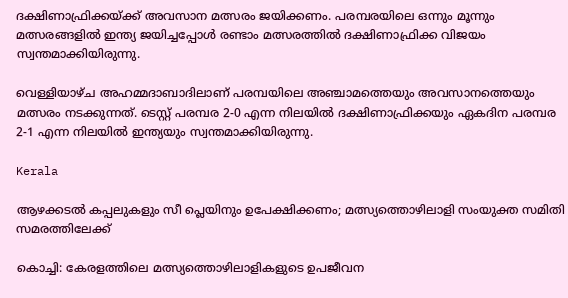ദക്ഷിണാഫ്രിക്കയ്ക്ക് അവസാന മത്സരം ജയിക്കണം. പരമ്പരയിലെ ഒന്നും മൂന്നും മത്സരങ്ങളിൽ ഇന്ത്യ ജയിച്ചപ്പോൾ രണ്ടാം മത്സരത്തിൽ ദക്ഷിണാഫ്രിക്ക വിജയം സ്വന്തമാക്കിയിരുന്നു.

വെള്ളിയാഴ്ച അഹമ്മദാബാദിലാണ് പരമ്പയിലെ അഞ്ചാമത്തെയും അവസാനത്തെയും മത്സരം നടക്കുന്നത്. ടെസ്റ്റ് പരമ്പര 2-0 എന്ന നിലയിൽ ദക്ഷിണാഫ്രിക്കയും ഏകദിന പരമ്പര 2-1 എന്ന നിലയിൽ ഇന്ത്യയും സ്വന്തമാക്കിയിരുന്നു.

Kerala

ആഴക്കടൽ കപ്പലുകളും സീ പ്ലെയിനും ഉപേക്ഷിക്കണം; മത്സ്യത്തൊഴിലാളി സംയുക്ത സമിതി സമരത്തിലേക്ക്

കൊച്ചി: കേരളത്തിലെ മത്സ്യത്തൊഴിലാളികളുടെ ഉപജീവന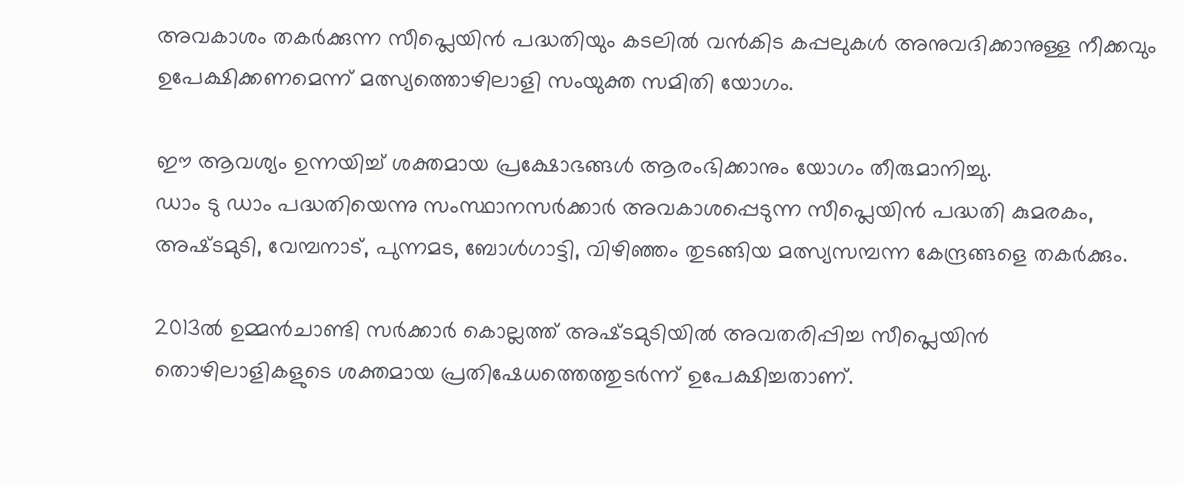അവകാശം തകർക്കുന്ന സീപ്ലെയിൻ പദ്ധതിയും കടലിൽ വൻകിട കപ്പലുകൾ അനുവദിക്കാനുള്ള നീക്കവും ഉപേക്ഷിക്കണമെന്ന് മത്സ്യത്തൊഴിലാളി സംയുക്ത സമിതി യോഗം.

ഈ ആവശ്യം ഉന്നയിച്ച് ശക്തമായ പ്രക്ഷോഭങ്ങൾ ആരംഭിക്കാനും യോഗം തീരുമാനിച്ചു.
ഡാം ടു ഡാം പദ്ധതിയെന്നു സംസ്ഥാനസർക്കാർ അവകാശപ്പെടുന്ന സീപ്ലെയിൻ പദ്ധതി കുമരകം, അഷ്‌ടമുടി, വേമ്പനാട്, പുന്നമട, ബോൾഗാട്ടി, വിഴിഞ്ഞം തുടങ്ങിയ മത്സ്യസമ്പന്ന കേന്ദ്രങ്ങളെ തകർക്കും.

2013ൽ ഉമ്മൻചാണ്ടി സർക്കാർ കൊല്ലത്ത് അഷ്‌ടമുടിയിൽ അവതരിപ്പിച്ച സീപ്ലെയിൻ തൊഴിലാളികളുടെ ശക്തമായ പ്രതിഷേധത്തെത്തുടർന്ന് ഉപേക്ഷിച്ചതാണ്.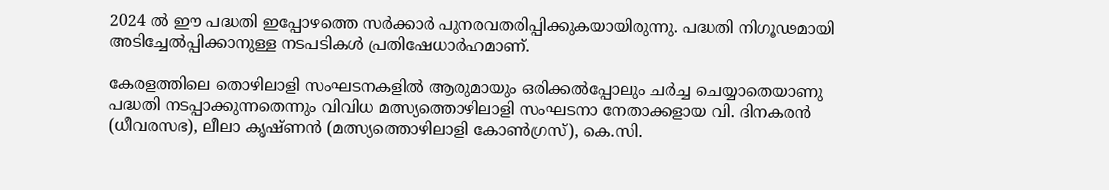2024 ൽ ഈ പദ്ധതി ഇപ്പോഴത്തെ സർക്കാർ പുനരവതരിപ്പിക്കുകയായിരുന്നു. പദ്ധതി നിഗൂഢമായി അടിച്ചേൽപ്പിക്കാനുള്ള നടപടികൾ പ്രതിഷേധാർഹമാണ്.

കേരളത്തിലെ തൊഴിലാളി സംഘടനകളിൽ ആരുമായും ഒരിക്കൽപ്പോലും ചർച്ച ചെയ്യാതെയാണു പദ്ധതി നടപ്പാക്കുന്നതെന്നും വിവിധ മത്സ്യത്തൊഴിലാളി സംഘടനാ നേതാക്കളായ വി. ദിനകരൻ (ധീവരസഭ), ലീലാ കൃഷ്ണൻ (മത്സ്യത്തൊഴിലാളി കോൺഗ്രസ്), കെ.സി.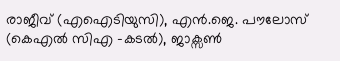രാജീവ് (എഐടിയുസി), എൻ.ജെ. പൗലോസ് (കെഎൽ സിഎ -കടൽ), ജാക്സൺ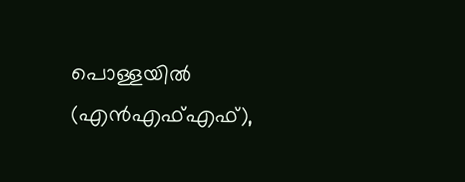പൊള്ളയിൽ (എൻഎഫ്എഫ്),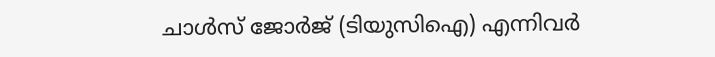ചാൾസ് ജോർജ് (ടിയുസിഐ) എന്നിവർ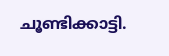ചൂണ്ടിക്കാട്ടി.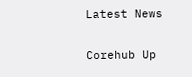Latest News

Corehub Up